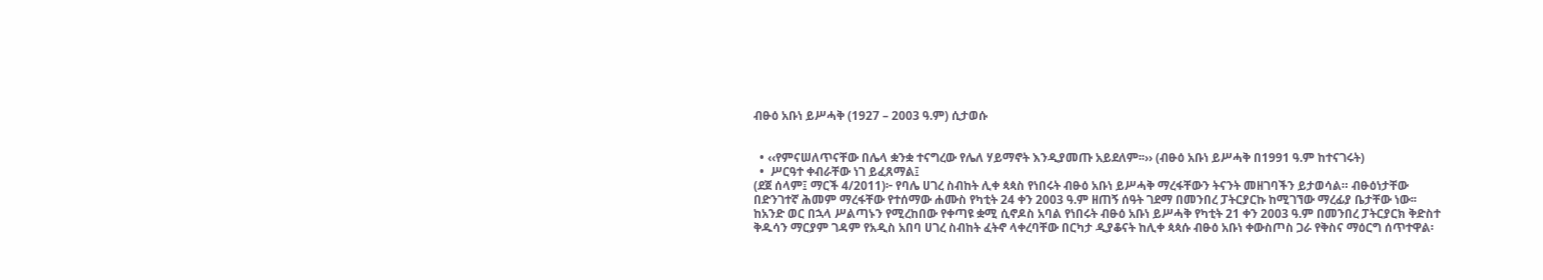ብፁዕ አቡነ ይሥሓቅ (1927 – 2003 ዓ.ም) ሲታወሱ


  • ‹‹የምናሠለጥናቸው በሌላ ቋንቋ ተናግረው የሌለ ሃይማኖት እንዲያመጡ አይደለም፡፡›› (ብፁዕ አቡነ ይሥሓቅ በ1991 ዓ.ም ከተናገሩት)
  •  ሥርዓተ ቀብራቸው ነገ ይፈጸማል፤
(ደጀ ሰላም፤ ማርች 4/2011)፦ የባሌ ሀገረ ስብከት ሊቀ ጳጳስ የነበሩት ብፁዕ አቡነ ይሥሓቅ ማረፋቸውን ትናንት መዘገባችን ይታወሳል። ብፁዕነታቸው በድንገተኛ ሕመም ማረፋቸው የተሰማው ሐሙስ የካቲት 24 ቀን 2003 ዓ.ም ዘጠኝ ሰዓት ገደማ በመንበረ ፓትርያርኩ ከሚገኘው ማረፊያ ቤታቸው ነው፡፡
ከአንድ ወር በኋላ ሥልጣኑን የሚረከበው የቀጣዩ ቋሚ ሲኖዶስ አባል የነበሩት ብፁዕ አቡነ ይሥሓቅ የካቲት 21 ቀን 2003 ዓ.ም በመንበረ ፓትርያርክ ቅድስተ ቅዱሳን ማርያም ገዳም የአዲስ አበባ ሀገረ ስብከት ፈትኖ ላቀረባቸው በርካታ ዲያቆናት ከሊቀ ጳጳሱ ብፁዕ አቡነ ቀውስጦስ ጋራ የቅስና ማዕርግ ሰጥተዋል፡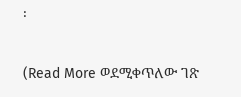፡

(Read More ወደሚቀጥለው ገጽ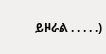ይዞራል . . . . .)